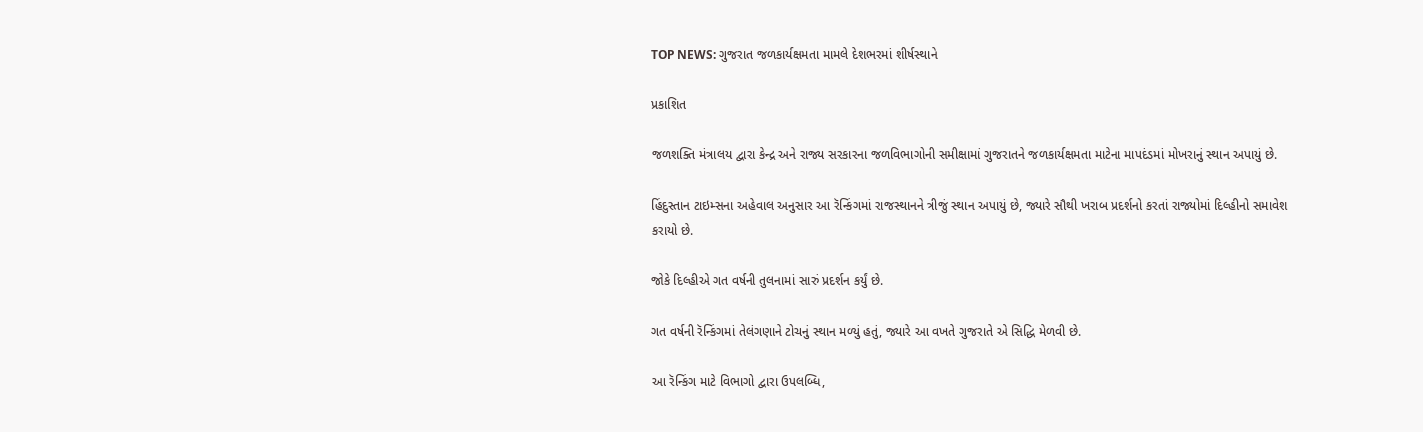TOP NEWS: ગુજરાત જળકાર્યક્ષમતા મામલે દેશભરમાં શીર્ષસ્થાને

પ્રકાશિત

જળશક્તિ મંત્રાલય દ્વારા કેન્દ્ર અને રાજ્ય સરકારના જળવિભાગોની સમીક્ષામાં ગુજરાતને જળકાર્યક્ષમતા માટેના માપદંડમાં મોખરાનું સ્થાન અપાયું છે.

હિંદુસ્તાન ટાઇમ્સના અહેવાલ અનુસાર આ રૅન્કિંગમાં રાજસ્થાનને ત્રીજું સ્થાન અપાયું છે, જ્યારે સૌથી ખરાબ પ્રદર્શનો કરતાં રાજ્યોમાં દિલ્હીનો સમાવેશ કરાયો છે.

જોકે દિલ્હીએ ગત વર્ષની તુલનામાં સારું પ્રદર્શન કર્યું છે.

ગત વર્ષની રૅન્કિંગમાં તેલંગણાને ટોચનું સ્થાન મળ્યું હતું, જ્યારે આ વખતે ગુજરાતે એ સિદ્ધિ મેળવી છે.

આ રૅન્કિંગ માટે વિભાગો દ્વારા ઉપલબ્ધિ,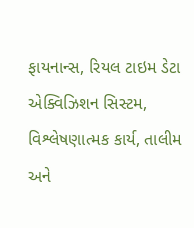ફાયનાન્સ, રિયલ ટાઇમ ડેટા એક્વિઝિશન સિસ્ટમ, વિશ્લેષણાત્મક કાર્ય, તાલીમ અને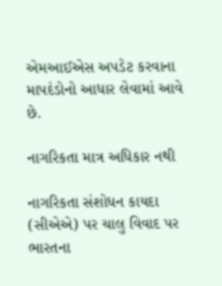એમઆઈએસ અપડેટ કરવાના માપદંડોનો આધાર લેવામાં આવે છે.

નાગરિકતા માત્ર અધિકાર નથી

નાગરિકતા સંશોધન કાયદા (સીએએ) પર ચાલુ વિવાદ પર ભારતના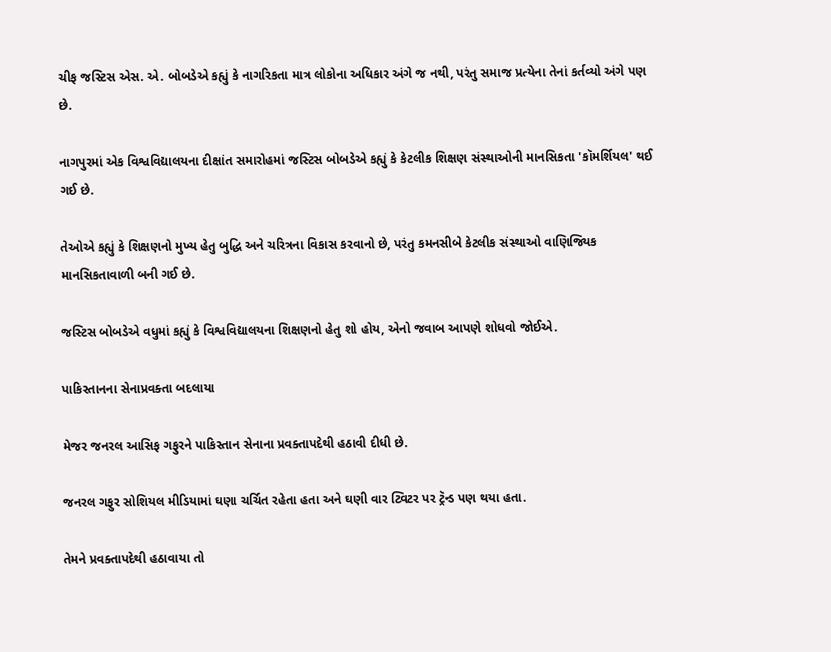ચીફ જસ્ટિસ એસ. એ. બોબડેએ કહ્યું કે નાગરિકતા માત્ર લોકોના અધિકાર અંગે જ નથી, પરંતુ સમાજ પ્રત્યેના તેનાં કર્તવ્યો અંગે પણ છે.

નાગપુરમાં એક વિશ્વવિદ્યાલયના દીક્ષાંત સમારોહમાં જસ્ટિસ બોબડેએ કહ્યું કે કેટલીક શિક્ષણ સંસ્થાઓની માનસિકતા 'કૉમર્શિયલ' થઈ ગઈ છે.

તેઓએ કહ્યું કે શિક્ષણનો મુખ્ય હેતુ બુદ્ધિ અને ચરિત્રના વિકાસ કરવાનો છે, પરંતુ કમનસીબે કેટલીક સંસ્થાઓ વાણિજ્યિક માનસિકતાવાળી બની ગઈ છે.

જસ્ટિસ બોબડેએ વધુમાં કહ્યું કે વિશ્વવિદ્યાલયના શિક્ષણનો હેતુ શો હોય, એનો જવાબ આપણે શોધવો જોઈએ.

પાકિસ્તાનના સેનાપ્રવક્તા બદલાયા

મેજર જનરલ આસિફ ગફુરને પાકિસ્તાન સેનાના પ્રવક્તાપદેથી હઠાવી દીધી છે.

જનરલ ગફુર સોશિયલ મીડિયામાં ઘણા ચર્ચિત રહેતા હતા અને ઘણી વાર ટ્વિટર પર ટ્રૅન્ડ પણ થયા હતા.

તેમને પ્રવક્તાપદેથી હઠાવાયા તો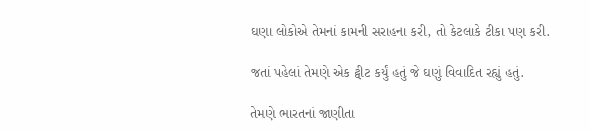ઘણા લોકોએ તેમનાં કામની સરાહના કરી, તો કેટલાકે ટીકા પણ કરી.

જતાં પહેલાં તેમણે એક ટ્વીટ કર્યું હતું જે ઘણું વિવાદિત રહ્યું હતું.

તેમણે ભારતનાં જાણીતા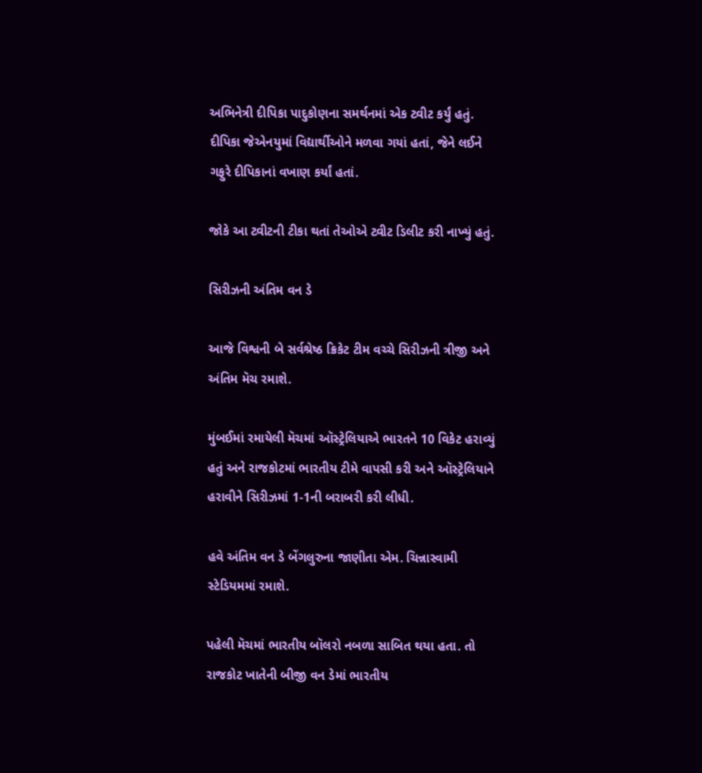અભિનેત્રી દીપિકા પાદુકોણના સમર્થનમાં એક ટ્વીટ કર્યું હતું. દીપિકા જેએનયુમાં વિદ્યાર્થીઓને મળવા ગયાં હતાં, જેને લઈને ગફુરે દીપિકાનાં વખાણ કર્યાં હતાં.

જોકે આ ટ્વીટની ટીકા થતાં તેઓએ ટ્વીટ ડિલીટ કરી નાખ્યું હતું.

સિરીઝની અંતિમ વન ડે

આજે વિશ્વની બે સર્વશ્રેષ્ઠ ક્રિકેટ ટીમ વચ્ચે સિરીઝની ત્રીજી અને અંતિમ મૅચ રમાશે.

મુંબઈમાં રમાયેલી મૅચમાં ઑસ્ટ્રેલિયાએ ભારતને 10 વિકેટ હરાવ્યું હતું અને રાજકોટમાં ભારતીય ટીમે વાપસી કરી અને ઑસ્ટ્રેલિયાને હરાવીને સિરીઝમાં 1-1ની બરાબરી કરી લીધી.

હવે અંતિમ વન ડે બેંગલુરુના જાણીતા એમ. ચિન્નાસ્વામી સ્ટેડિયમમાં રમાશે.

પહેલી મૅચમાં ભારતીય બૉલરો નબળા સાબિત થયા હતા. તો રાજકોટ ખાતેની બીજી વન ડેમાં ભારતીય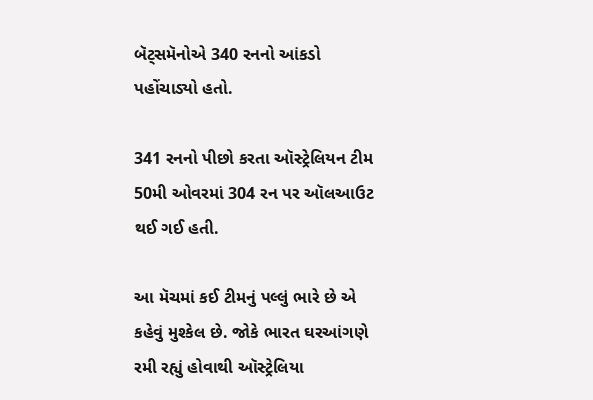બૅટ્સમૅનોએ 340 રનનો આંકડો પહોંચાડ્યો હતો.

341 રનનો પીછો કરતા ઑસ્ટ્રેલિયન ટીમ 50મી ઓવરમાં 304 રન પર ઑલઆઉટ થઈ ગઈ હતી.

આ મૅચમાં કઈ ટીમનું પલ્લું ભારે છે એ કહેવું મુશ્કેલ છે. જોકે ભારત ઘરઆંગણે રમી રહ્યું હોવાથી ઑસ્ટ્રેલિયા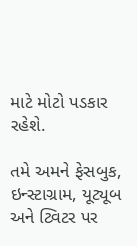માટે મોટો પડકાર રહેશે.

તમે અમને ફેસબુક, ઇન્સ્ટાગ્રામ, યૂટ્યૂબ અને ટ્વિટર પર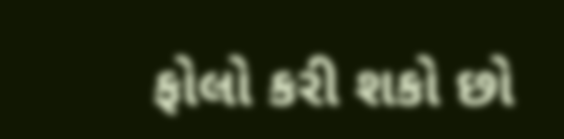ફોલો કરી શકો છો